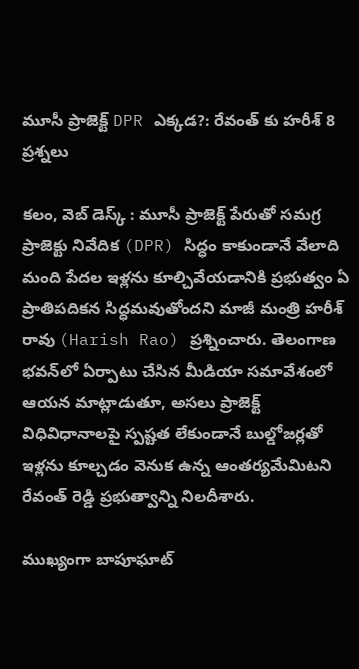మూసీ ప్రాజెక్ట్ DPR ఎక్కడ?: రేవంత్ కు హరీశ్ 8 ప్రశ్నలు

కలం, వెబ్ డెస్క్ : మూసీ ప్రాజెక్ట్ పేరుతో సమగ్ర ప్రాజెక్టు నివేదిక (DPR) సిద్ధం కాకుండానే వేలాది మంది పేదల ఇళ్లను కూల్చివేయడానికి ప్రభుత్వం ఏ ప్రాతిపదికన సిద్ధమవుతోందని మాజీ మంత్రి హరీశ్ రావు (Harish Rao) ప్రశ్నించారు. తెలంగాణ భవన్‌లో ఏర్పాటు చేసిన మీడియా సమావేశంలో ఆయన మాట్లాడుతూ, అసలు ప్రాజెక్ట్ విధివిధానాలపై స్పష్టత లేకుండానే బుల్డోజర్లతో ఇళ్లను కూల్చడం వెనుక ఉన్న ఆంతర్యమేమిటని రేవంత్ రెడ్డి ప్రభుత్వాన్ని నిలదీశారు.

ముఖ్యంగా బాపూఘాట్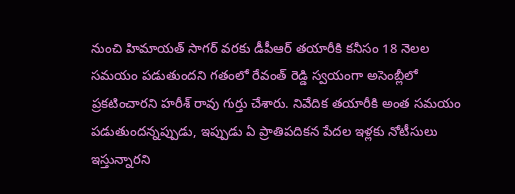నుంచి హిమాయత్ సాగర్ వరకు డీపీఆర్ తయారీకి కనీసం 18 నెలల సమయం పడుతుందని గతంలో రేవంత్ రెడ్డి స్వయంగా అసెంబ్లీలో ప్రకటించారని హరీశ్ రావు గుర్తు చేశారు. నివేదిక తయారీకి అంత సమయం పడుతుందన్నప్పుడు, ఇప్పుడు ఏ ప్రాతిపదికన పేదల ఇళ్లకు నోటీసులు ఇస్తున్నారని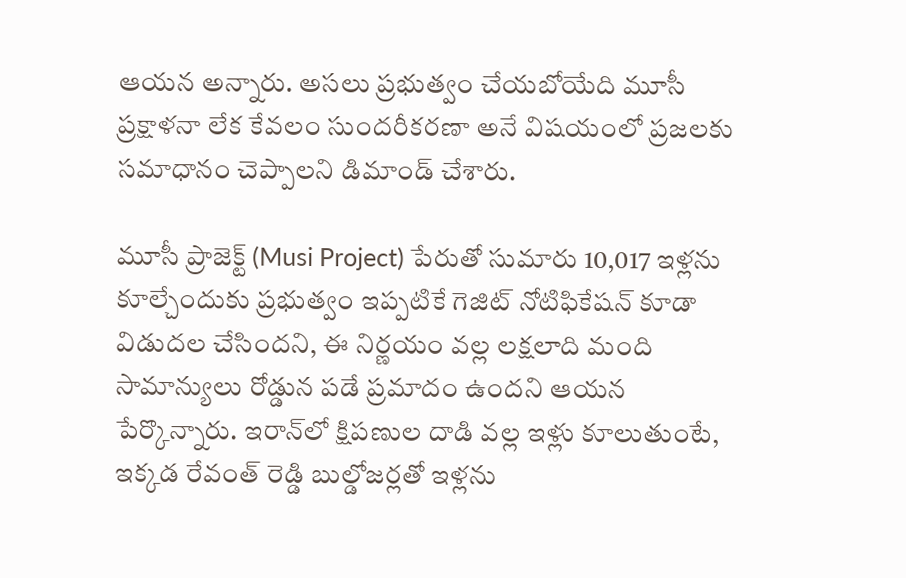ఆయన అన్నారు. అసలు ప్రభుత్వం చేయబోయేది మూసీ ప్రక్షాళనా లేక కేవలం సుందరీకరణా అనే విషయంలో ప్రజలకు సమాధానం చెప్పాలని డిమాండ్ చేశారు.

మూసీ ప్రాజెక్ట్ (Musi Project) పేరుతో సుమారు 10,017 ఇళ్లను కూల్చేందుకు ప్రభుత్వం ఇప్పటికే గెజిట్ నోటిఫికేషన్ కూడా విడుదల చేసిందని, ఈ నిర్ణయం వల్ల లక్షలాది మంది సామాన్యులు రోడ్డున పడే ప్రమాదం ఉందని ఆయన పేర్కొన్నారు. ఇరాన్‌లో క్షిపణుల దాడి వల్ల ఇళ్లు కూలుతుంటే, ఇక్కడ రేవంత్ రెడ్డి బుల్డోజర్లతో ఇళ్లను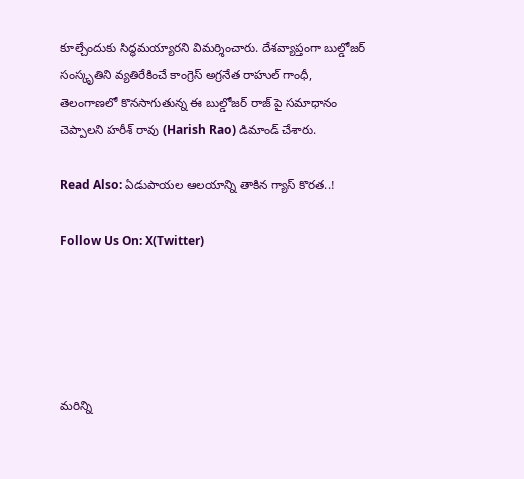కూల్చేందుకు సిద్ధమయ్యారని విమర్శించారు. దేశవ్యాప్తంగా బుల్డోజర్ సంస్కృతిని వ్యతిరేకించే కాంగ్రెస్ అగ్రనేత రాహుల్ గాంధీ, తెలంగాణలో కొనసాగుతున్న ఈ బుల్డోజర్ రాజ్ పై సమాధానం చెప్పాలని హరీశ్ రావు (Harish Rao) డిమాండ్ చేశారు.

Read Also: ఏడుపాయ‌ల‌ ఆలయాన్ని తాకిన గ్యాస్ కొర‌త‌..!

Follow Us On: X(Twitter)





మ‌రిన్ని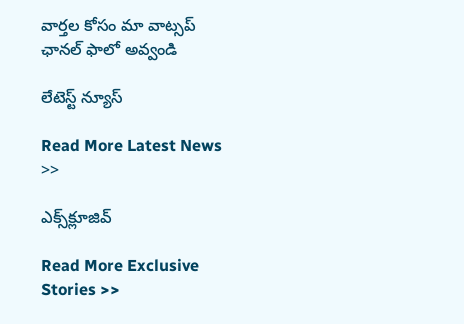వార్త‌ల కోసం మా వాట్స‌ప్ ఛాన‌ల్ ఫాలో అవ్వండి

లేటెస్ట్ న్యూస్‌

Read More Latest News >>

ఎక్స్‌క్లూజివ్‌

Read More Exclusive Stories >>